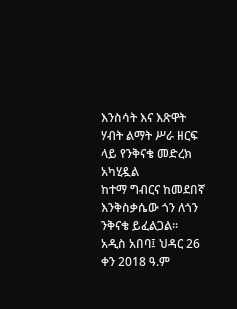እንስሳት እና እጽዋት ሃብት ልማት ሥራ ዘርፍ ላይ የንቅናቄ መድረክ አካሂዷል
ከተማ ግብርና ከመደበኛ እንቅስቃሴው ጎን ለጎን ንቅናቄ ይፈልጋል።
አዲስ አበባ፤ ህዳር 26 ቀን 2018 ዓ.ም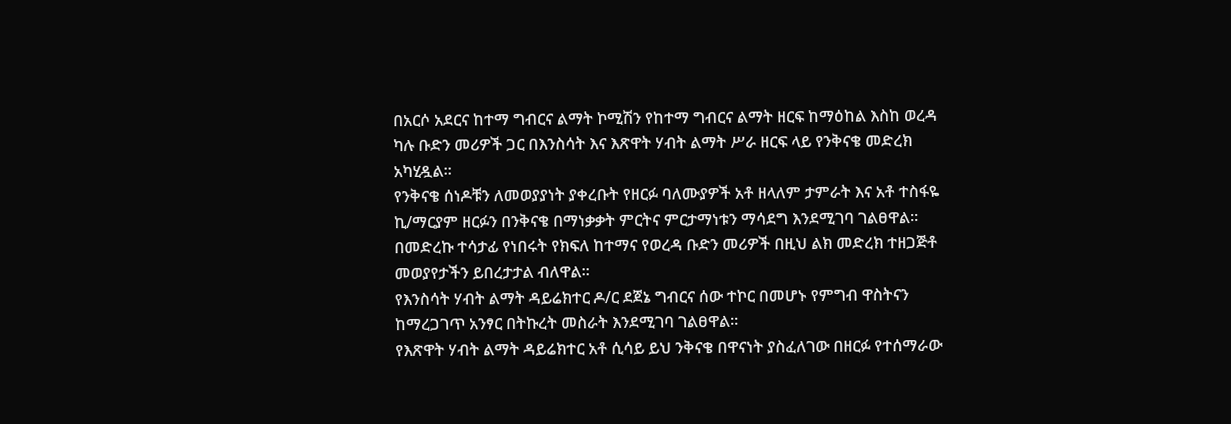በአርሶ አደርና ከተማ ግብርና ልማት ኮሚሽን የከተማ ግብርና ልማት ዘርፍ ከማዕከል እስከ ወረዳ ካሉ ቡድን መሪዎች ጋር በእንስሳት እና እጽዋት ሃብት ልማት ሥራ ዘርፍ ላይ የንቅናቄ መድረክ አካሂዷል።
የንቅናቄ ሰነዶቹን ለመወያያነት ያቀረቡት የዘርፉ ባለሙያዎች አቶ ዘላለም ታምራት እና አቶ ተስፋዬ ኪ/ማርያም ዘርፉን በንቅናቄ በማነቃቃት ምርትና ምርታማነቱን ማሳደግ እንደሚገባ ገልፀዋል።
በመድረኩ ተሳታፊ የነበሩት የክፍለ ከተማና የወረዳ ቡድን መሪዎች በዚህ ልክ መድረክ ተዘጋጅቶ መወያየታችን ይበረታታል ብለዋል።
የእንስሳት ሃብት ልማት ዳይሬክተር ዶ/ር ደጀኔ ግብርና ሰው ተኮር በመሆኑ የምግብ ዋስትናን ከማረጋገጥ አንፃር በትኩረት መስራት እንደሚገባ ገልፀዋል።
የእጽዋት ሃብት ልማት ዳይሬክተር አቶ ሲሳይ ይህ ንቅናቄ በዋናነት ያስፈለገው በዘርፉ የተሰማራው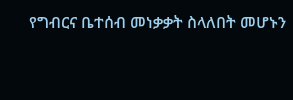የግብርና ቤተሰብ መነቃቃት ስላለበት መሆኑን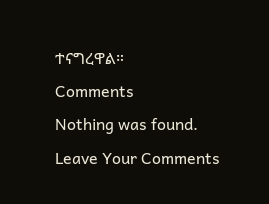ተናግረዋል።
Comments
Nothing was found.
Leave Your Comments